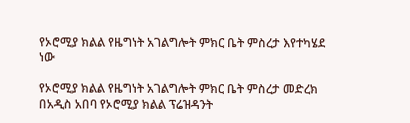የኦሮሚያ ክልል የዜግነት አገልግሎት ምክር ቤት ምስረታ እየተካሄደ ነው

የኦሮሚያ ክልል የዜግነት አገልግሎት ምክር ቤት ምስረታ መድረክ በአዲስ አበባ የኦሮሚያ ክልል ፕሬዝዳንት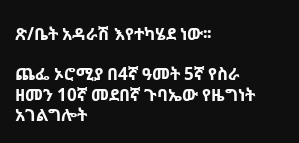ጽ/ቤት አዳራሽ እየተካሄደ ነው፡፡

ጨፌ ኦሮሚያ በ4ኛ ዓመት 5ኛ የስራ ዘመን 10ኛ መደበኛ ጉባኤው የዜግነት አገልግሎት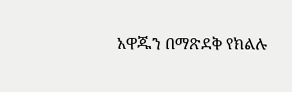አዋጁን በማጽደቅ የክልሉ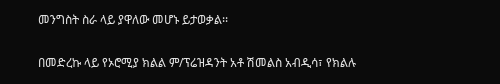መንግስት ስራ ላይ ያዋለው መሆኑ ይታወቃል፡፡

በመድረኩ ላይ የኦሮሚያ ክልል ም/ፕሬዝዳንት አቶ ሽመልስ አብዲሳ፣ የክልሉ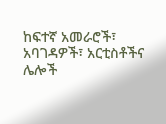ከፍተኛ አመራሮች፣ አባገዳዎች፣ አርቲስቶችና ሌሎች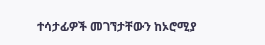ተሳታፊዎች መገኘታቸውን ከኦሮሚያ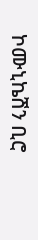ኮሙኒኬሽን ቢሮ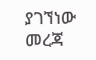ያገኘነው መረጃ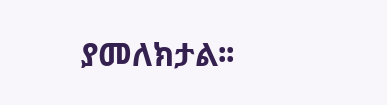ያመለክታል፡፡